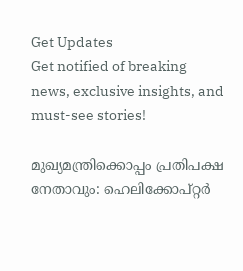Get Updates
Get notified of breaking news, exclusive insights, and must-see stories!

മുഖ്യമന്ത്രിക്കൊപ്പം പ്രതിപക്ഷ നേതാവും: ഹെലിക്കോപ്റ്റര്‍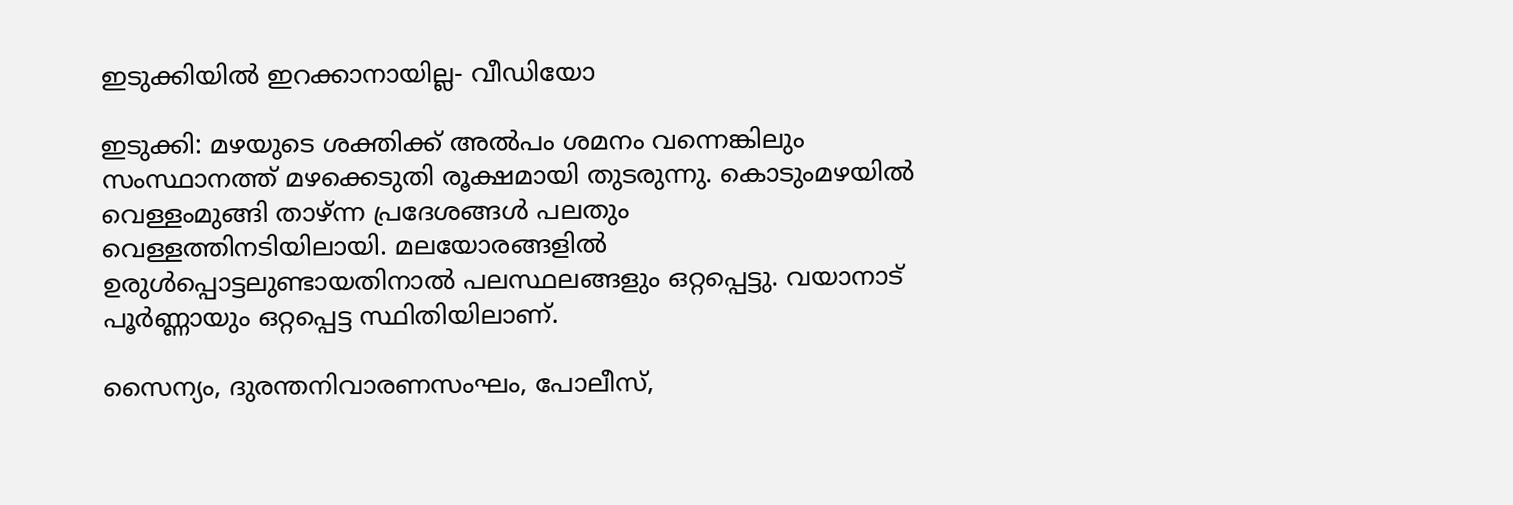ഇടുക്കിയില്‍ ഇറക്കാനായില്ല- വീഡിയോ

ഇടുക്കി: മഴയുടെ ശക്തിക്ക് അല്‍പം ശമനം വന്നെങ്കിലും സംസ്ഥാനത്ത് മഴക്കെടുതി രൂക്ഷമായി തുടരുന്നു. കൊടുംമഴയില്‍ വെള്ളംമുങ്ങി താഴ്ന്ന പ്രദേശങ്ങള്‍ പലതും വെള്ളത്തിനടിയിലായി. മലയോരങ്ങളില്‍ ഉരുള്‍പ്പൊട്ടലുണ്ടായതിനാല്‍ പലസ്ഥലങ്ങളും ഒറ്റപ്പെട്ടു. വയാനാട് പൂര്‍ണ്ണായും ഒറ്റപ്പെട്ട സ്ഥിതിയിലാണ്.

സൈന്യം, ദുരന്തനിവാരണസംഘം, പോലീസ്,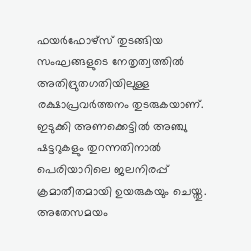ഫയര്‍ഫോഴ്‌സ് തുടങ്ങിയ സംഘങ്ങളുടെ നേതൃത്വത്തില്‍ അതിദ്രുതഗതിയിലുള്ള രക്ഷാപ്രവര്‍ത്തനം തുടരുകയാണ്. ഇടുക്കി അണക്കെട്ടില്‍ അഞ്ചു ഷട്ടറുകളും തുറന്നതിനാല്‍ പെരിയാറിലെ ജലനിരപ്പ് ക്രമാതീതമായി ഉയരുകയും ചെയ്തു. അതേസമയം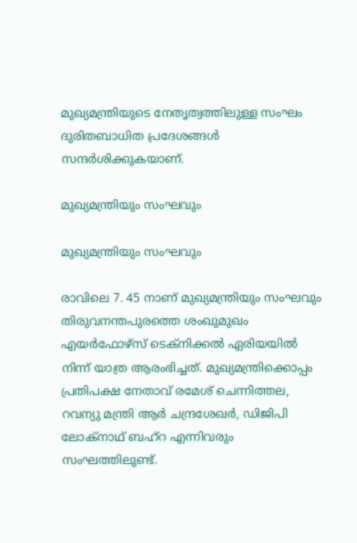മുഖ്യമന്ത്രിയുടെ നേതൃത്വത്തിലുള്ള സംഘം ദുരിതബാധിത പ്രദേശങ്ങള്‍ സന്ദര്‍ശിക്കുകയാണ്.

മുഖ്യമന്ത്രിയും സംഘവും

മുഖ്യമന്ത്രിയും സംഘവും

രാവിലെ 7. 45 നാണ് മുഖ്യമന്ത്രിയും സംഘവും തിരുവനന്തപുരത്തെ ശംഖുമുഖം എയര്‍ഫോഴ്‌സ് ടെക്‌നിക്കല്‍ ഏരിയയില്‍ നിന്ന് യാത്ര ആരംഭിച്ചത്. മുഖ്യമന്ത്രിക്കൊപ്പം പ്രതിപക്ഷ നേതാവ് രമേശ് ചെന്നിത്തല, റവന്യു മന്ത്രി ആര്‍ ചന്ദ്രശേഖര്‍, ഡിജിപി ലോക്‌നാഥ് ബഹ്‌റ എന്നിവരും സംഘത്തിലുണ്ട്.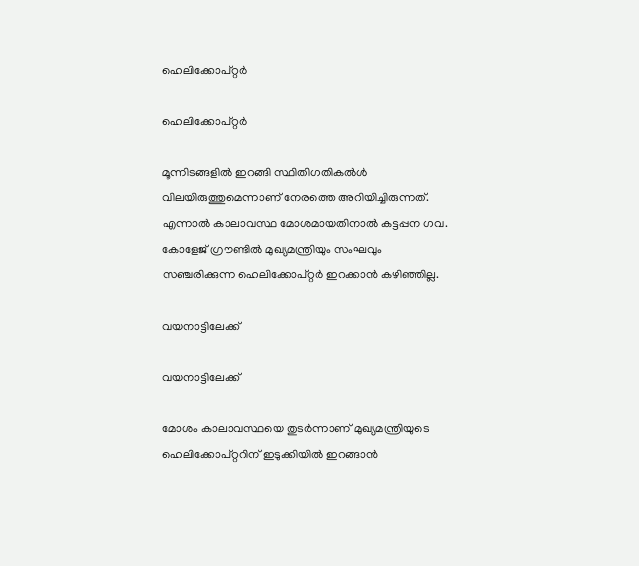ഹെലിക്കോപ്റ്റര്‍

ഹെലിക്കോപ്റ്റര്‍

മൂന്നിടങ്ങളില്‍ ഇറങ്ങി സ്ഥിതിഗതികല്‍ള്‍ വിലയിരുത്തുമെന്നാണ് നേരത്തെ അറിയിച്ചിരുന്നത്. എന്നാല്‍ കാലാവസ്ഥ മോശമായതിനാല്‍ കട്ടപ്പന ഗവ. കോളേജ് ഗ്രൗണ്ടില്‍ മുഖ്യമന്ത്രിയും സംഘവും സഞ്ചരിക്കുന്ന ഹെലിക്കോപ്റ്റര്‍ ഇറക്കാന്‍ കഴിഞ്ഞില്ല.

വയനാട്ടിലേക്ക്

വയനാട്ടിലേക്ക്

മോശം കാലാവസ്ഥയെ തുടര്‍ന്നാണ് മുഖ്യമന്ത്രിയുടെ ഹെലിക്കോപ്റ്ററിന് ഇടുക്കിയില്‍ ഇറങ്ങാന്‍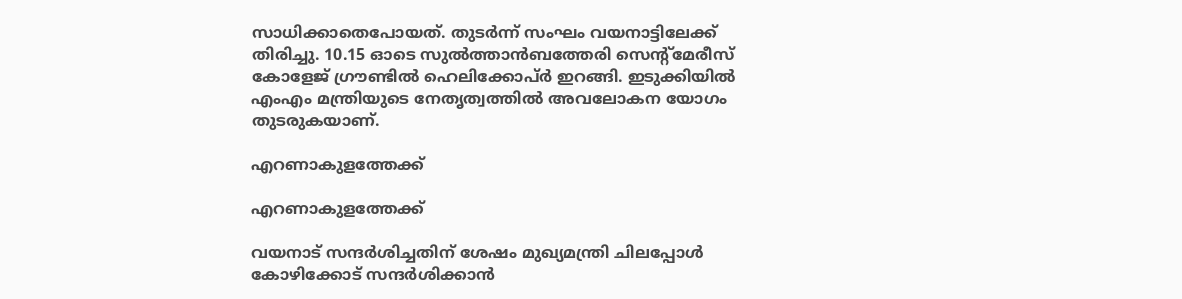സാധിക്കാതെപോയത്. തുടര്‍ന്ന് സംഘം വയനാട്ടിലേക്ക് തിരിച്ചു. 10.15 ഓടെ സുല്‍ത്താന്‍ബത്തേരി സെന്റ്‌മേരീസ് കോളേജ് ഗ്രൗണ്ടില്‍ ഹെലിക്കോപ്ര്‍ ഇറങ്ങി. ഇടുക്കിയില്‍ എംഎം മന്ത്രിയുടെ നേതൃത്വത്തില്‍ അവലോകന യോഗം തുടരുകയാണ്.

എറണാകുളത്തേക്ക്

എറണാകുളത്തേക്ക്

വയനാട് സന്ദര്‍ശിച്ചതിന് ശേഷം മുഖ്യമന്ത്രി ചിലപ്പോള്‍ കോഴിക്കോട് സന്ദര്‍ശിക്കാന്‍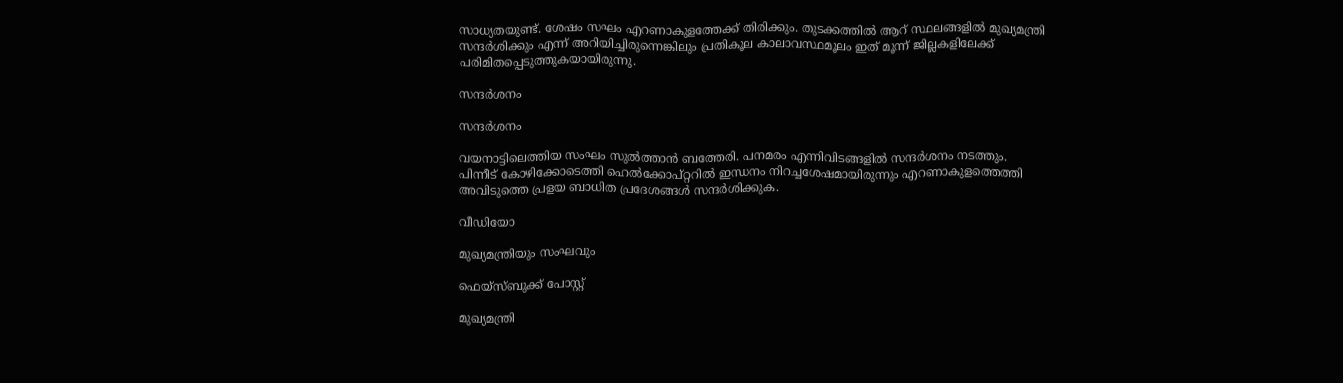സാധ്യതയുണ്ട്. ശേഷം സഘം എറണാകുളത്തേക്ക് തിരിക്കും. തുടക്കത്തില്‍ ആറ് സ്ഥലങ്ങളില്‍ മുഖ്യമന്ത്രി സന്ദര്‍ശിക്കും എന്ന് അറിയിച്ചിരുന്നെങ്കിലും പ്രതികൂല കാലാവസ്ഥമൂലം ഇത് മൂന്ന് ജില്ലകളിലേക്ക് പരിമിതപ്പെടുത്തുകയായിരുന്നു.

സന്ദര്‍ശനം

സന്ദര്‍ശനം

വയനാട്ടിലെത്തിയ സംഘം സുല്‍ത്താന്‍ ബത്തേരി. പനമരം എന്നിവിടങ്ങളില്‍ സന്ദര്‍ശനം നടത്തും. പിന്നീട് കോഴിക്കോടെത്തി ഹെല്‍ക്കോപ്റ്ററില്‍ ഇന്ധനം നിറച്ചശേഷമായിരുന്നും എറണാകുളത്തെത്തി അവിടുത്തെ പ്രളയ ബാധിത പ്രദേശങ്ങള്‍ സന്ദര്‍ശിക്കുക.

വീഡിയോ

മുഖ്യമന്ത്രിയും സംഘവും

ഫെയ്സ്ബുക്ക് പോസ്റ്റ്

മുഖ്യമന്ത്രി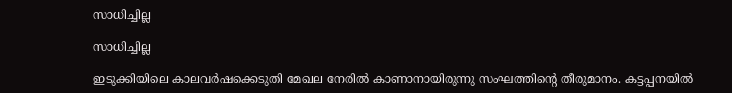സാധിച്ചില്ല

സാധിച്ചില്ല

ഇടുക്കിയിലെ കാലവർഷക്കെടുതി മേഖല നേരിൽ കാണാനായിരുന്നു സംഘത്തിന്റെ തീരുമാനം. കട്ടപ്പനയിൽ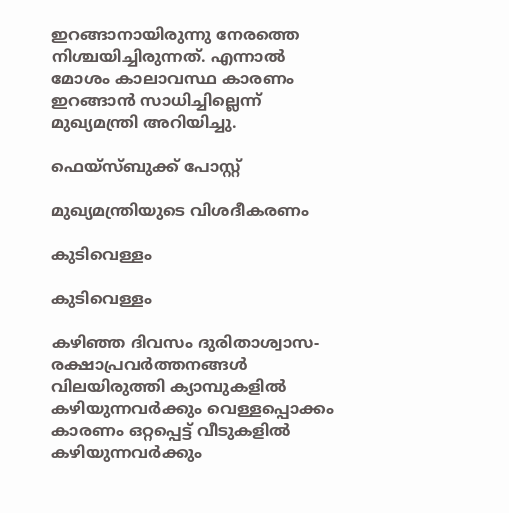ഇറങ്ങാനായിരുന്നു നേരത്തെ നിശ്ചയിച്ചിരുന്നത്. എന്നാൽ മോശം കാലാവസ്ഥ കാരണം ഇറങ്ങാൻ സാധിച്ചില്ലെന്ന് മുഖ്യമന്ത്രി അറിയിച്ചു.

ഫെയ്സ്ബുക്ക് പോസ്റ്റ്

മുഖ്യമന്ത്രിയുടെ വിശദീകരണം

കുടിവെള്ളം

കുടിവെള്ളം

കഴിഞ്ഞ ദിവസം ദുരിതാശ്വാസ-രക്ഷാപ്രവര്‍ത്തനങ്ങള്‍ വിലയിരുത്തി ക്യാമ്പുകളില്‍ കഴിയുന്നവര്‍ക്കും വെള്ളപ്പൊക്കം കാരണം ഒറ്റപ്പെട്ട് വീടുകളില്‍ കഴിയുന്നവര്‍ക്കും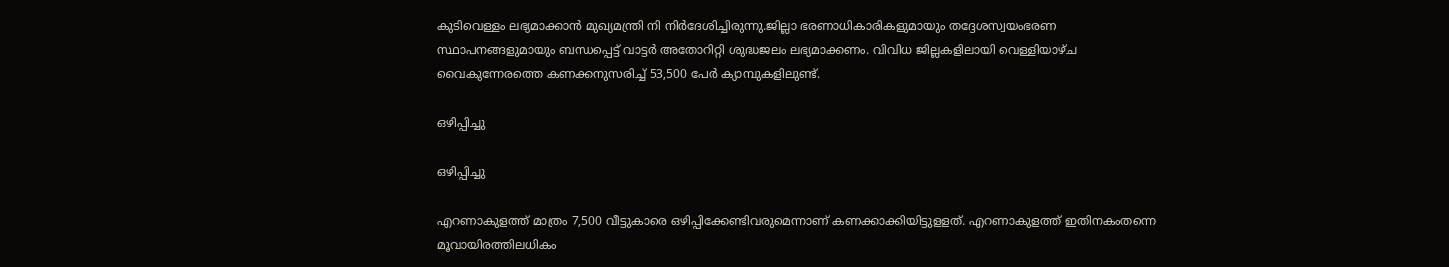കുടിവെള്ളം ലഭ്യമാക്കാന്‍ മുഖ്യമന്ത്രി നി നിര്‍ദേശിച്ചിരുന്നു.ജില്ലാ ഭരണാധികാരികളുമായും തദ്ദേശസ്വയംഭരണ സ്ഥാപനങ്ങളുമായും ബന്ധപ്പെട്ട് വാട്ടര്‍ അതോറിറ്റി ശുദ്ധജലം ലഭ്യമാക്കണം. വിവിധ ജില്ലകളിലായി വെള്ളിയാഴ്ച വൈകുന്നേരത്തെ കണക്കനുസരിച്ച് 53,500 പേര്‍ ക്യാമ്പുകളിലുണ്ട്.

ഒഴിപ്പിച്ചു

ഒഴിപ്പിച്ചു

എറണാകുളത്ത് മാത്രം 7,500 വീട്ടുകാരെ ഒഴിപ്പിക്കേണ്ടിവരുമെന്നാണ് കണക്കാക്കിയിട്ടുളളത്. എറണാകുളത്ത് ഇതിനകംതന്നെ മൂവായിരത്തിലധികം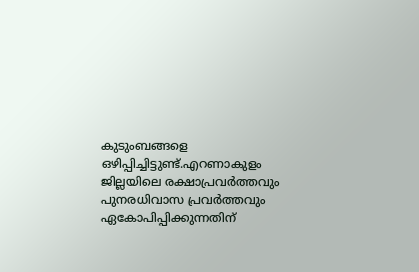കുടുംബങ്ങളെ ഒഴിപ്പിച്ചിട്ടുണ്ട്.എറണാകുളം ജില്ലയിലെ രക്ഷാപ്രവര്‍ത്തവും പുനരധിവാസ പ്രവര്‍ത്തവും ഏകോപിപ്പിക്കുന്നതിന്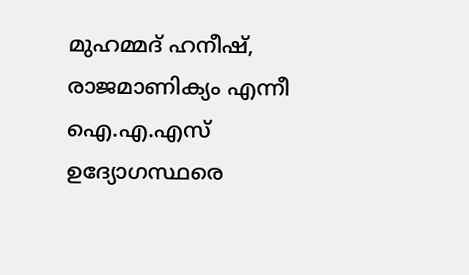മുഹമ്മദ് ഹനീഷ്, രാജമാണിക്യം എന്നീ ഐ.എ.എസ് ഉദ്യോഗസ്ഥരെ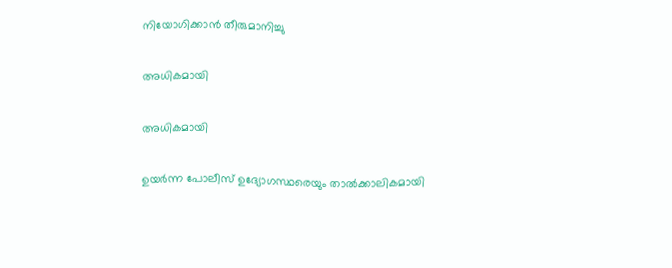നിയോഗിക്കാന്‍ തീരുമാനിച്ചു

അധികമായി

അധികമായി

ഉയര്‍ന്ന പോലീസ് ഉദ്യോഗസ്ഥരെയും താല്‍ക്കാലികമായി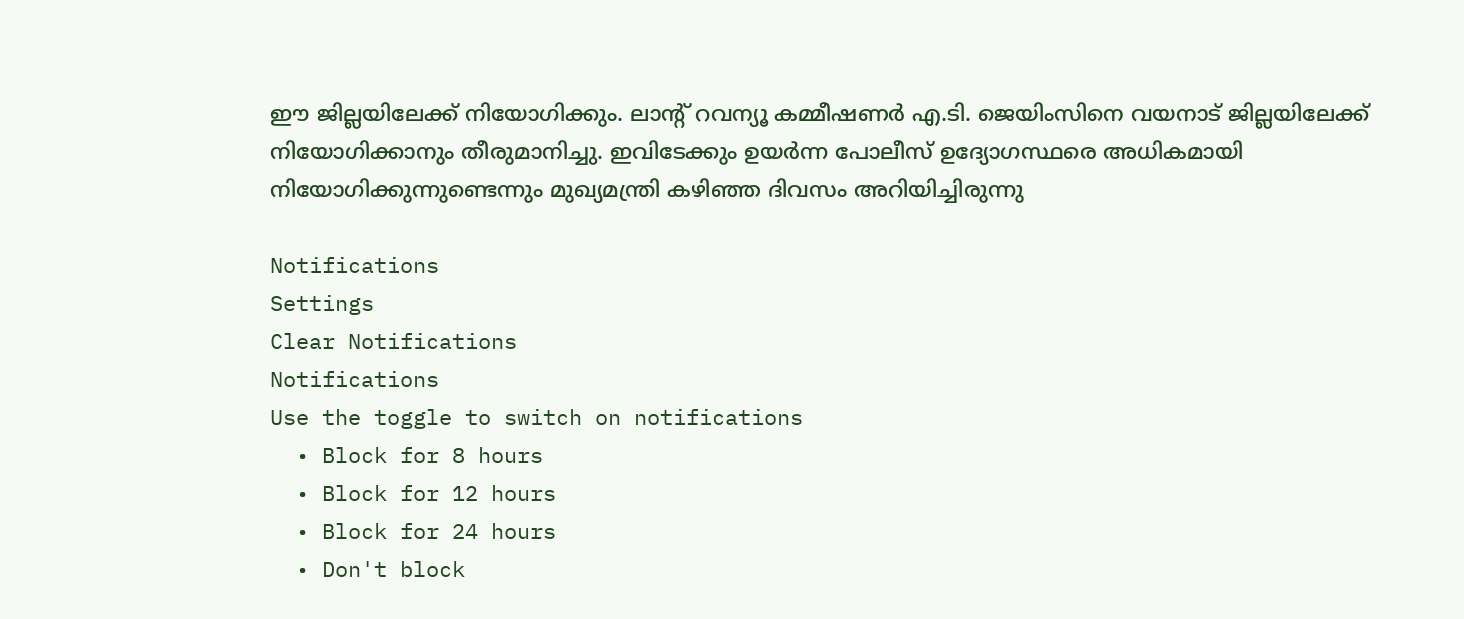ഈ ജില്ലയിലേക്ക് നിയോഗിക്കും. ലാന്‍റ് റവന്യൂ കമ്മീഷണര്‍ എ.ടി. ജെയിംസിനെ വയനാട് ജില്ലയിലേക്ക് നിയോഗിക്കാനും തീരുമാനിച്ചു. ഇവിടേക്കും ഉയര്‍ന്ന പോലീസ് ഉദ്യോഗസ്ഥരെ അധികമായി നിയോഗിക്കുന്നുണ്ടെന്നും മുഖ്യമന്ത്രി കഴിഞ്ഞ ദിവസം അറിയിച്ചിരുന്നു

Notifications
Settings
Clear Notifications
Notifications
Use the toggle to switch on notifications
  • Block for 8 hours
  • Block for 12 hours
  • Block for 24 hours
  • Don't block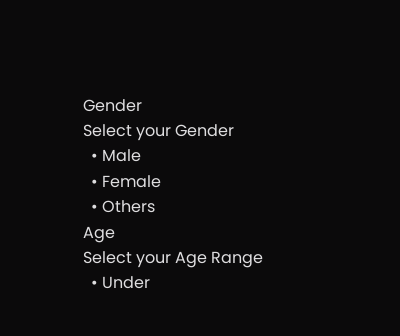Gender
Select your Gender
  • Male
  • Female
  • Others
Age
Select your Age Range
  • Under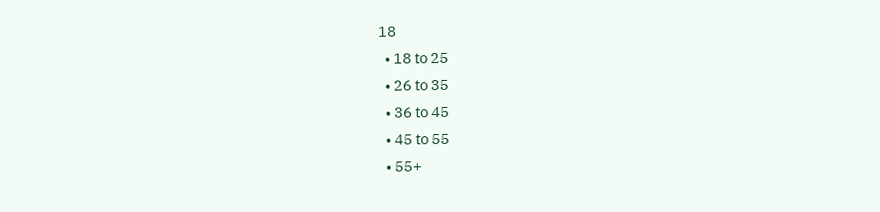18
  • 18 to 25
  • 26 to 35
  • 36 to 45
  • 45 to 55
  • 55+